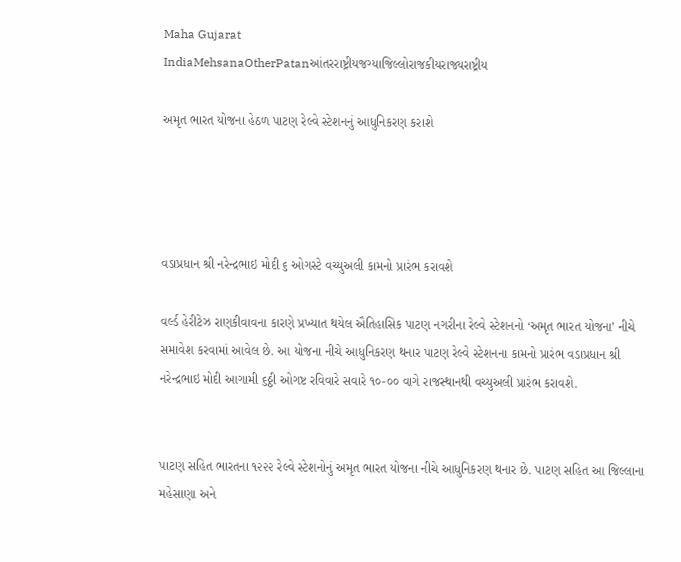Maha Gujarat
IndiaMehsanaOtherPatanઆંતરરાષ્ટ્રીયજગ્યાજિલ્લોરાજકીયરાજ્યરાષ્ટ્રીય

અમૃત ભારત યોજના હેઠળ પાટણ રેલ્વે સ્ટેશનનું આધુનિકરણ કરાશે




વડાપ્રધાન શ્રી નરેન્દ્રભાઇ મોદી ૬ ઓગસ્ટે વચ્યુઅલી કામનો પ્રારંભ કરાવશે

વર્લ્ડ હેરીટેઝ રાણકીવાવના કારણે પ્રખ્યાત થયેલ ઐતિહાસિક પાટણ નગરીના રેલ્વે સ્ટેશનનો ‘અમૃત ભારત યોજના’ નીચે સમાવેશ કરવામાં આવેલ છે. આ યોજના નીચે આધુનિકરણ થનાર પાટણ રેલ્વે સ્ટેશનના કામનો પ્રારંભ વડાપ્રધાન શ્રી નરેન્દ્રભાઇ મોદી આગામી ૬ઠ્ઠી ઓગષ્ટ રવિવારે સવારે ૧૦-૦૦ વાગે રાજસ્થાનથી વચ્યુઅલી પ્રારંભ કરાવશે.


પાટણ સહિત ભારતના ૧૨૨૨ રેલ્વે સ્ટેશનોનું અમૃત ભારત યોજના નીચે આધુનિકરણ થનાર છે. પાટણ સહિત આ જિલ્લાના મહેસાણા અને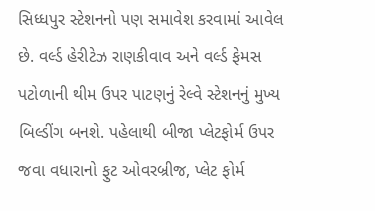સિધ્ધપુર સ્ટેશનનો પણ સમાવેશ કરવામાં આવેલ છે. વર્લ્ડ હેરીટેઝ રાણકીવાવ અને વર્લ્ડ ફેમસ પટોળાની થીમ ઉપર પાટણનું રેલ્વે સ્ટેશનનું મુખ્ય બિલ્ડીંગ બનશે. પહેલાથી બીજા પ્લેટફોર્મ ઉપર જવા વધારાનો ફુટ ઓવરબ્રીજ, પ્લેટ ફોર્મ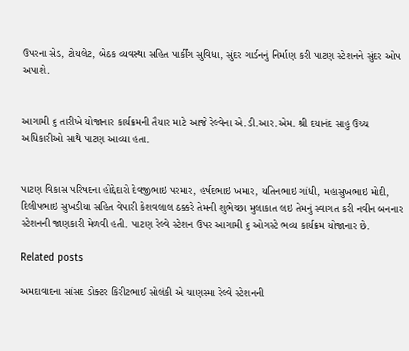ઉપરના સેડ, ટોયલેટ, બેઠક વ્યવસ્થા સહિત પાર્કીંગ સુવિધા, સુંદર ગાર્ડનનું નિર્માણ કરી પાટણ સ્ટેશનને સુંદર ઓપ અપાશે.


આગામી ૬ તારીખે યોજાનાર કાર્યક્રમની તૈયાર માટે આજે રેલ્વેના એ.ડી.આર.એમ. શ્રી દયાનંદ સાહુ ઉચ્ચ અધિકારીઓ સાથે પાટણ આવ્યા હતા.


પાટણ વિકાસ પરિષદના હોદ્દેદારો દેવજીભાઇ પરમાર, હર્ષદભાઇ ખમાર, યતિનભાઇ ગાંધી, મહાસુખભાઇ મોદી, દિલીપભાઇ સુખડીયા સહિત વેપારી કેશવલાલ ઠક્કરે તેમની શુભેચ્છા મુલાકાત લઇ તેમનું સ્વાગત કરી નવીન બનનાર સ્ટેશનની જાણકારી મેળવી હતી. પાટણ રેલ્વે સ્ટેશન ઉપર આગામી ૬ ઓગસ્ટે ભવ્ય કાર્યક્રમ યોજાનાર છે.

Related posts

અમદાવાદના સાંસદ ડોક્ટર કિરીટભાઈ સોલંકી એ ચાણસ્મા રેલ્વે સ્ટેશનની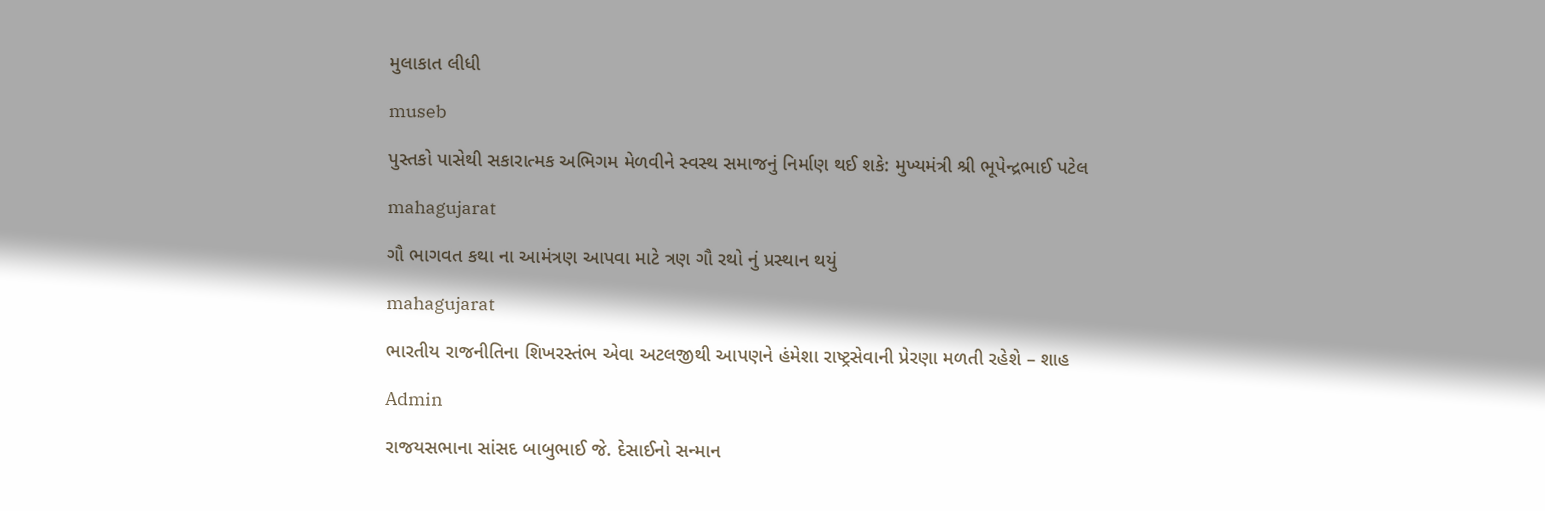મુલાકાત લીધી

museb

પુસ્તકો પાસેથી સકારાત્મક અભિગમ મેળવીને સ્વસ્થ સમાજનું નિર્માણ થઈ શકે: મુખ્યમંત્રી શ્રી ભૂપેન્દ્રભાઈ પટેલ

mahagujarat

ગૌ ભાગવત કથા ના આમંત્રણ આપવા માટે ત્રણ ગૌ રથો નું પ્રસ્થાન થયું

mahagujarat

ભારતીય રાજનીતિના શિખરસ્તંભ એવા અટલજીથી આપણને હંમેશા રાષ્ટ્રસેવાની પ્રેરણા મળતી રહેશે – શાહ

Admin

રાજયસભાના સાંસદ બાબુભાઈ જે. દેસાઈનો સન્માન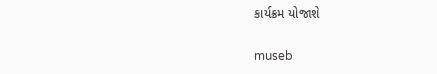કાર્યક્રમ યોજાશે

museb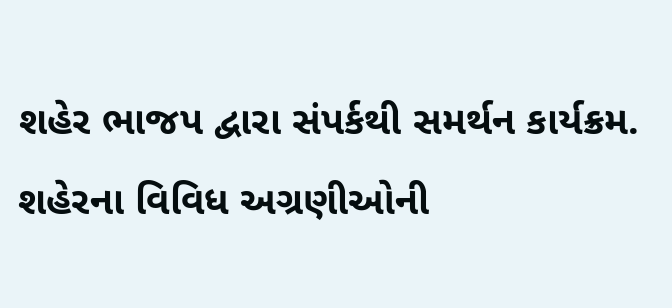શહેર ભાજપ દ્વારા સંપર્કથી સમર્થન કાર્યક્રમ. શહેરના વિવિધ અગ્રણીઓની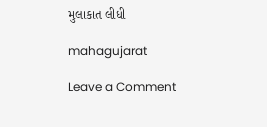મુલાકાત લીધી

mahagujarat

Leave a Comment